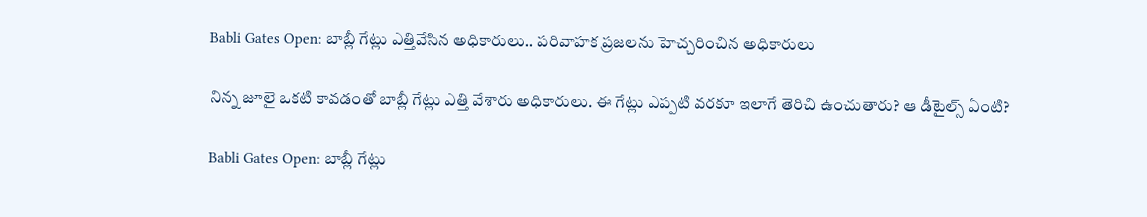Babli Gates Open: బాబ్లీ గేట్లు ఎత్తివేసిన అధికారులు.. పరివాహక ప్రజలను హెచ్చరించిన అధికారులు

నిన్న జూలై ఒకటి కావడంతో బాబ్లీ గేట్లు ఎత్తి వేశారు అధికారులు. ఈ గేట్లు ఎప్పటి వరకూ ఇలాగే తెరిచి ఉంచుతారు? ఆ డీటైల్స్ ఏంటి?

Babli Gates Open: బాబ్లీ గేట్లు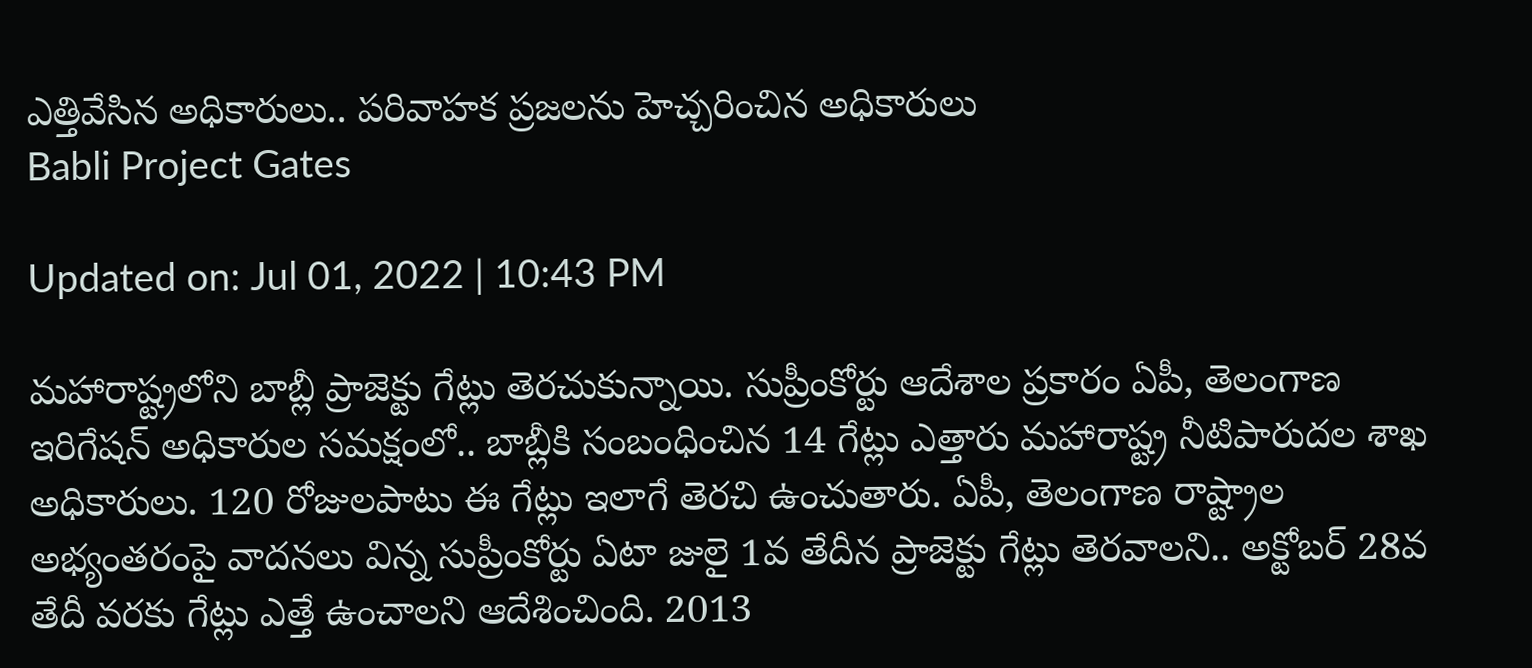ఎత్తివేసిన అధికారులు.. పరివాహక ప్రజలను హెచ్చరించిన అధికారులు
Babli Project Gates

Updated on: Jul 01, 2022 | 10:43 PM

మహారాష్ట్రలోని బాబ్లీ ప్రాజెక్టు గేట్లు తెరచుకున్నాయి. సుప్రీంకోర్టు ఆదేశాల ప్రకారం ఏపీ, తెలంగాణ ఇరిగేషన్ అధికారుల సమక్షంలో.. బాబ్లీకి సంబంధించిన 14 గేట్లు ఎత్తారు మహారాష్ట్ర నీటిపారుదల శాఖ అధికారులు. 120 రోజులపాటు ఈ గేట్లు ఇలాగే తెరచి ఉంచుతారు. ఏపీ, తెలంగాణ రాష్ట్రాల అభ్యంతరంపై వాదనలు విన్న సుప్రీంకోర్టు ఏటా జులై 1వ తేదీన ప్రాజెక్టు గేట్లు తెరవాలని.. అక్టోబర్ 28వ తేదీ వరకు గేట్లు ఎత్తే ఉంచాలని ఆదేశించింది. 2013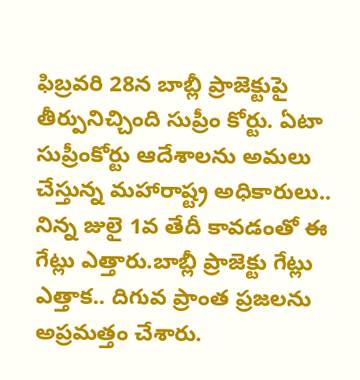ఫిబ్రవరి 28న బాబ్లీ ప్రాజెక్టుపై తీర్పునిచ్చింది సుప్రీం కోర్టు. ఏటా సుప్రీంకోర్టు ఆదేశాలను అమలు చేస్తున్న మహారాష్ట్ర అధికారులు.. నిన్న జులై 1వ తేదీ కావడంతో ఈ గేట్లు ఎత్తారు.బాబ్లీ ప్రాజెక్టు గేట్లు ఎత్తాక.. దిగువ ప్రాంత ప్రజలను అప్రమత్తం చేశారు.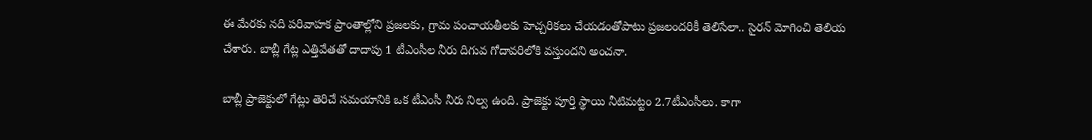ఈ మేరకు నది పరివాహక ప్రాంతాల్లోని ప్రజలకు, గ్రామ పంచాయతీలకు హెచ్చరికలు చేయడంతోపాటు ప్రజలందరికీ తెలిసేలా.. సైరన్ మోగించి తెలియ చేశారు. బాబ్లీ గేట్ల ఎత్తివేతతో దాదాపు 1 టీఎంసీల నీరు దిగువ గోదావరిలోకి వస్తుందని అంచనా.

బాబ్లీ ప్రాజెక్టులో గేట్లు తెరిచే సమయానికి ఒక టీఎంసీ నీరు నిల్వ ఉంది. ప్రాజెక్టు పూర్తి స్థాయి నీటిమట్టం 2.7టీఎంసీలు. కాగా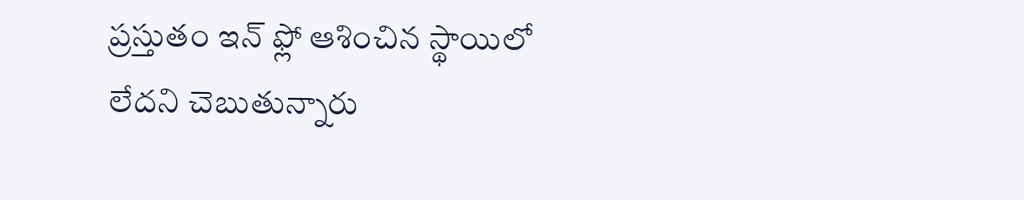ప్రస్తుతం ఇన్ ఫ్లో ఆశించిన స్థాయిలో లేదని చెబుతున్నారు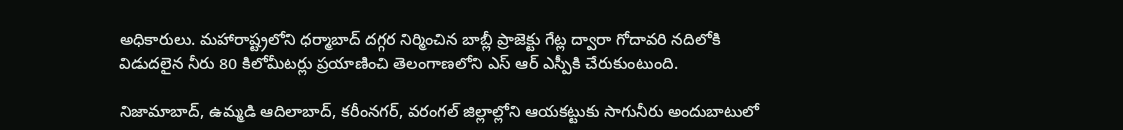అధికారులు. మహారాష్ట్రలోని ధర్మాబాద్ దగ్గర నిర్మించిన బాబ్లీ ప్రాజెక్టు గేట్ల ద్వారా గోదావరి నదిలోకి విడుదలైన నీరు 80 కిలోమీటర్లు ప్రయాణించి తెలంగాణలోని ఎస్ ఆర్ ఎస్పీకి చేరుకుంటుంది.

నిజామాబాద్, ఉమ్మడి ఆదిలాబాద్, కరీంనగర్, వరంగల్ జిల్లాల్లోని ఆయకట్టుకు సాగునీరు అందుబాటులో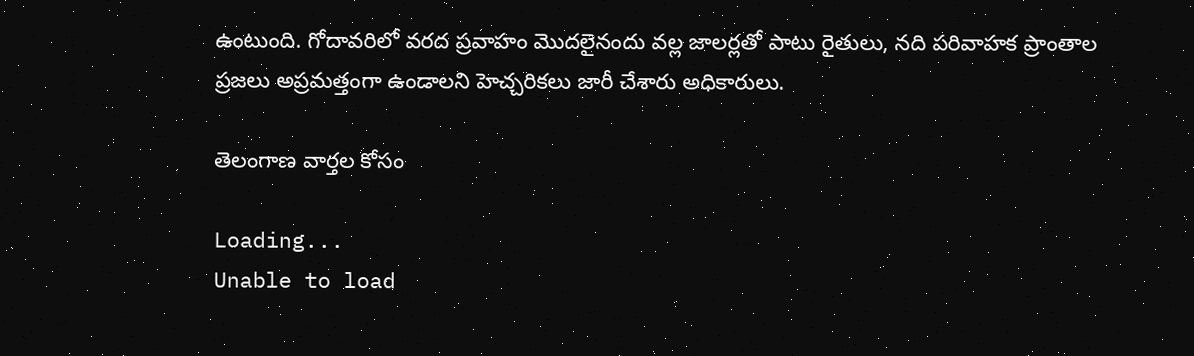ఉంటుంది. గోదావరిలో వరద ప్రవాహం మొదలైనందు వల్ల జాలర్లతో పాటు రైతులు, నది పరివాహక ప్రాంతాల ప్రజలు అప్రమత్తంగా ఉండాలని హెచ్చరికలు జారీ చేశారు అధికారులు.

తెలంగాణ వార్తల కోసం

Loading...
Unable to load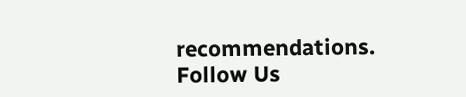recommendations.
Follow Us